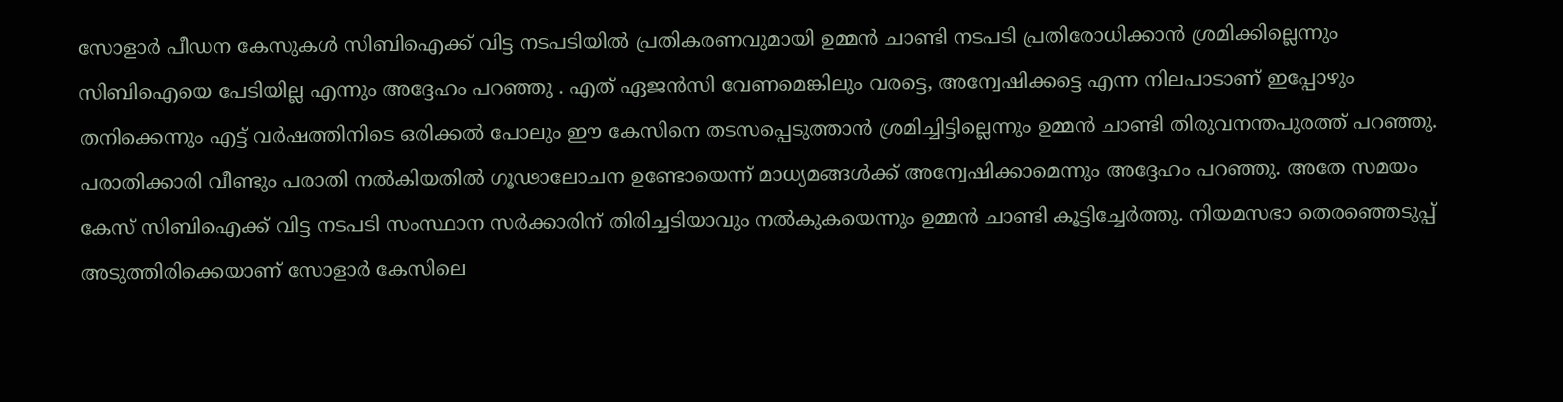സോളാർ പീഡന കേസുകൾ സിബിഐക്ക് വിട്ട നടപടിയിൽ പ്രതികരണവുമായി ഉമ്മൻ ചാണ്ടി നടപടി പ്രതിരോധിക്കാൻ ശ്രമിക്കില്ലെന്നും സിബിഐയെ പേടിയില്ല എന്നും അദ്ദേഹം പറഞ്ഞു . എത് ഏജൻസി വേണമെങ്കിലും വരട്ടെ, അന്വേഷിക്കട്ടെ എന്ന നിലപാടാണ് ഇപ്പോഴും തനിക്കെന്നും എട്ട് വർഷത്തിനിടെ ഒരിക്കൽ പോലും ഈ കേസിനെ തടസപ്പെടുത്താൻ ശ്രമിച്ചിട്ടില്ലെന്നും ഉമ്മൻ ചാണ്ടി തിരുവനന്തപുരത്ത് പറഞ്ഞു. പരാതിക്കാരി വീണ്ടും പരാതി നൽകിയതിൽ ഗൂഢാലോചന ഉണ്ടോയെന്ന് മാധ്യമങ്ങൾക്ക് അന്വേഷിക്കാമെന്നും അദ്ദേഹം പറഞ്ഞു. അതേ സമയം കേസ് സിബിഐക്ക് വിട്ട നടപടി സംസ്ഥാന സർക്കാരിന് തിരിച്ചടിയാവും നൽകുകയെന്നും ഉമ്മൻ ചാണ്ടി കൂട്ടിച്ചേർത്തു. നിയമസഭാ തെരഞ്ഞെടുപ്പ് അടുത്തിരിക്കെയാണ് സോളാർ കേസിലെ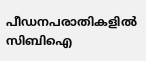പീഡനപരാതികളിൽ സിബിഐ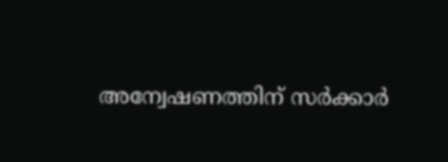അന്വേഷണത്തിന് സർക്കാർ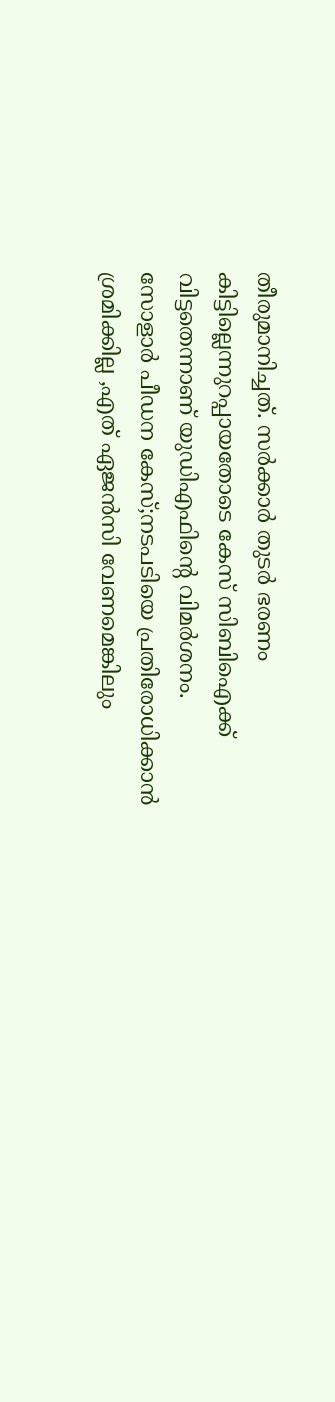തീരുമാനിച്ചത്. സർക്കാർ തുടർ ഭരണം കിട്ടില്ലെന്നുറപ്പായതോടെ കേസ് സിബിഐക്ക് വിട്ടതെന്നാണ് യുഡിഎഫിന്റെ വിമർശനം.
സോളാർ പീഡന കേസ്;നടപടിയെ പ്രതിരോധിക്കാൻ ശ്രമിക്കില്ല ,എത് ഏജൻസി വേണമെങ്കിലും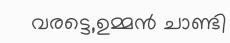വരട്ടെ,ഉമ്മൻ ചാണ്ടി